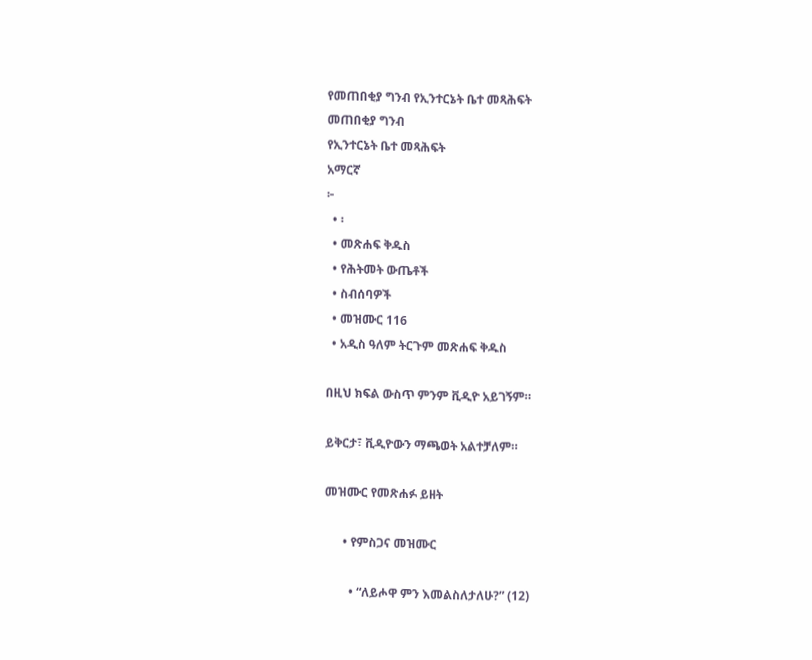የመጠበቂያ ግንብ የኢንተርኔት ቤተ መጻሕፍት
መጠበቂያ ግንብ
የኢንተርኔት ቤተ መጻሕፍት
አማርኛ
፦
  • ፡
  • መጽሐፍ ቅዱስ
  • የሕትመት ውጤቶች
  • ስብሰባዎች
  • መዝሙር 116
  • አዲስ ዓለም ትርጉም መጽሐፍ ቅዱስ

በዚህ ክፍል ውስጥ ምንም ቪዲዮ አይገኝም።

ይቅርታ፣ ቪዲዮውን ማጫወት አልተቻለም።

መዝሙር የመጽሐፉ ይዘት

      • የምስጋና መዝሙር

        • “ለይሖዋ ምን እመልስለታለሁ?” (12)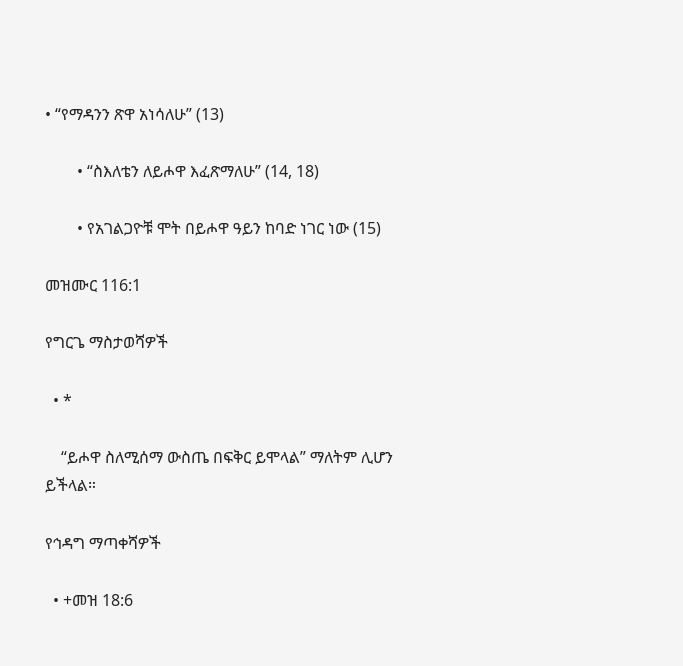• “የማዳንን ጽዋ አነሳለሁ” (13)

        • “ስእለቴን ለይሖዋ እፈጽማለሁ” (14, 18)

        • የአገልጋዮቹ ሞት በይሖዋ ዓይን ከባድ ነገር ነው (15)

መዝሙር 116:1

የግርጌ ማስታወሻዎች

  • *

    “ይሖዋ ስለሚሰማ ውስጤ በፍቅር ይሞላል” ማለትም ሊሆን ይችላል።

የኅዳግ ማጣቀሻዎች

  • +መዝ 18:6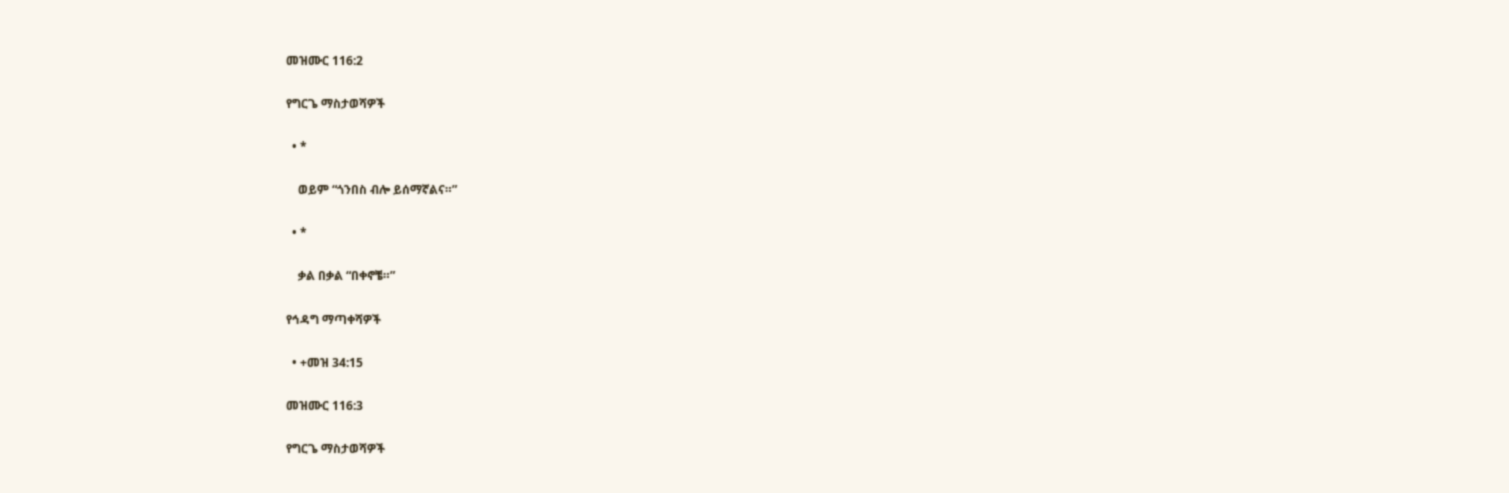መዝሙር 116:2

የግርጌ ማስታወሻዎች

  • *

    ወይም “ጎንበስ ብሎ ይሰማኛልና።”

  • *

    ቃል በቃል “በቀኖቼ።”

የኅዳግ ማጣቀሻዎች

  • +መዝ 34:15

መዝሙር 116:3

የግርጌ ማስታወሻዎች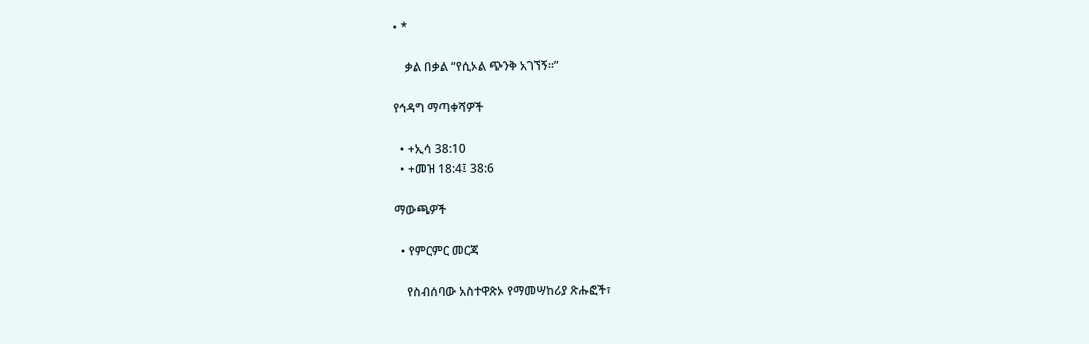• *

    ቃል በቃል “የሲኦል ጭንቅ አገኘኝ።”

የኅዳግ ማጣቀሻዎች

  • +ኢሳ 38:10
  • +መዝ 18:4፤ 38:6

ማውጫዎች

  • የምርምር መርጃ

    የስብሰባው አስተዋጽኦ የማመሣከሪያ ጽሑፎች፣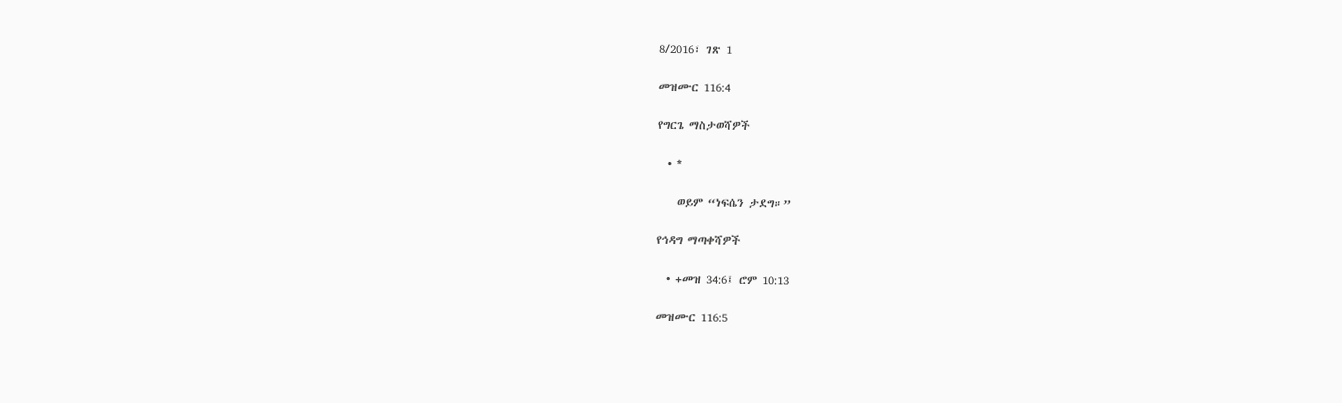8/2016፣ ገጽ 1

መዝሙር 116:4

የግርጌ ማስታወሻዎች

  • *

    ወይም “ነፍሴን ታደግ።”

የኅዳግ ማጣቀሻዎች

  • +መዝ 34:6፤ ሮም 10:13

መዝሙር 116:5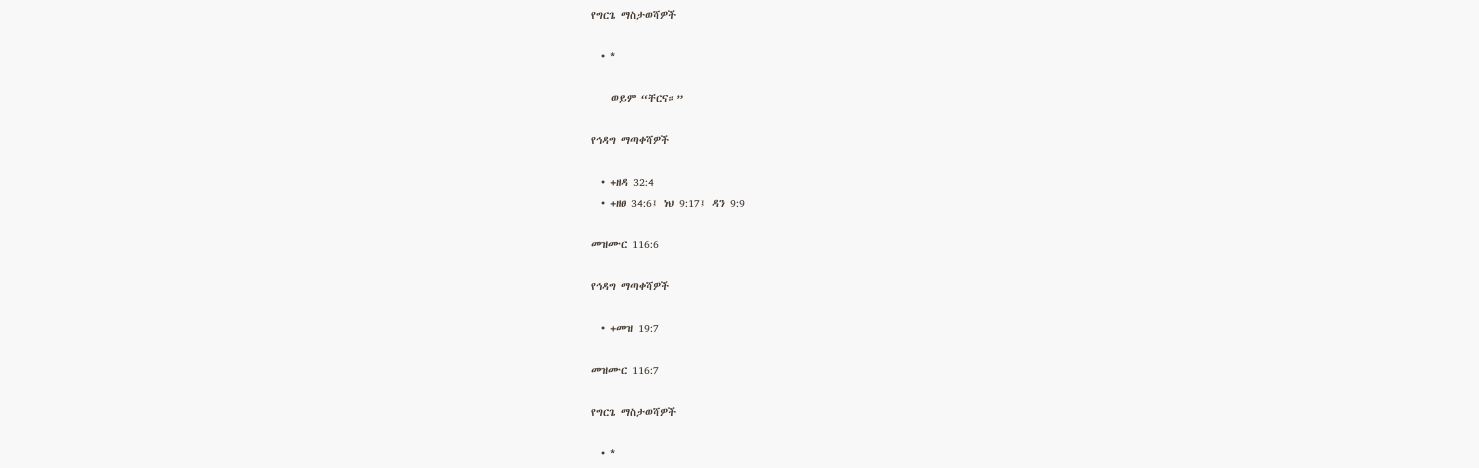የግርጌ ማስታወሻዎች

  • *

    ወይም “ቸርና።”

የኅዳግ ማጣቀሻዎች

  • +ዘዳ 32:4
  • +ዘፀ 34:6፤ ነህ 9:17፤ ዳን 9:9

መዝሙር 116:6

የኅዳግ ማጣቀሻዎች

  • +መዝ 19:7

መዝሙር 116:7

የግርጌ ማስታወሻዎች

  • *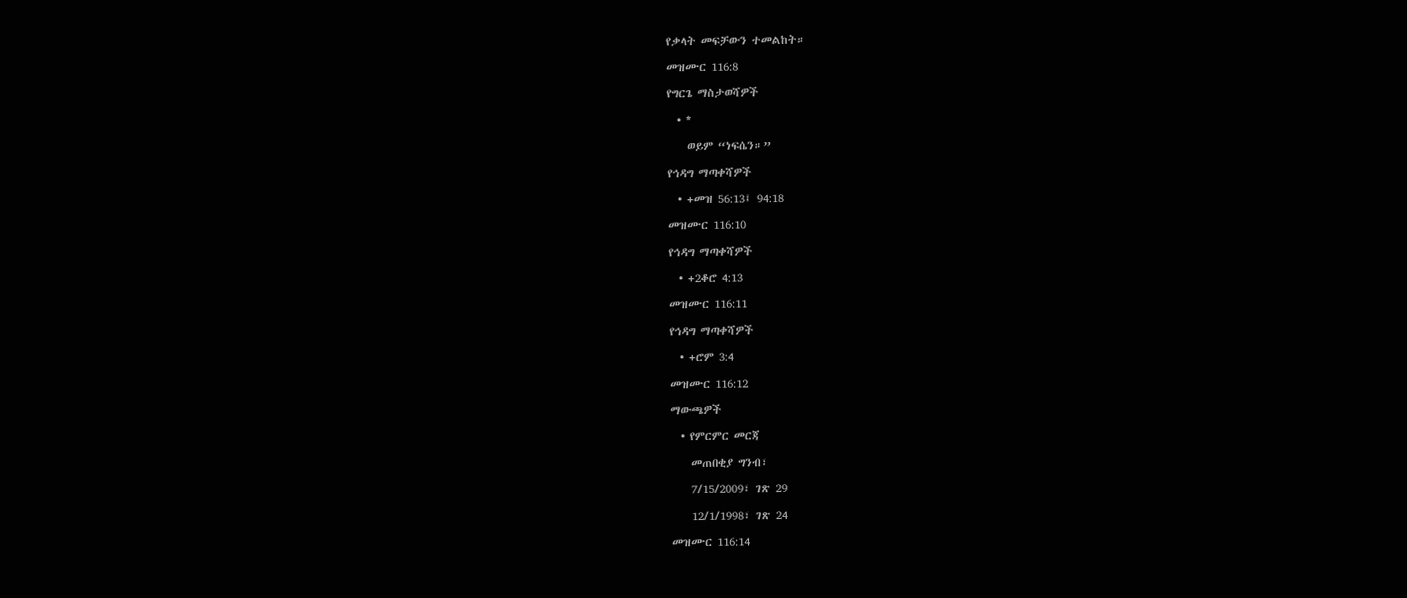የቃላት መፍቻውን ተመልከት።

መዝሙር 116:8

የግርጌ ማስታወሻዎች

  • *

    ወይም “ነፍሴን።”

የኅዳግ ማጣቀሻዎች

  • +መዝ 56:13፤ 94:18

መዝሙር 116:10

የኅዳግ ማጣቀሻዎች

  • +2ቆሮ 4:13

መዝሙር 116:11

የኅዳግ ማጣቀሻዎች

  • +ሮም 3:4

መዝሙር 116:12

ማውጫዎች

  • የምርምር መርጃ

    መጠበቂያ ግንብ፣

    7/15/2009፣ ገጽ 29

    12/1/1998፣ ገጽ 24

መዝሙር 116:14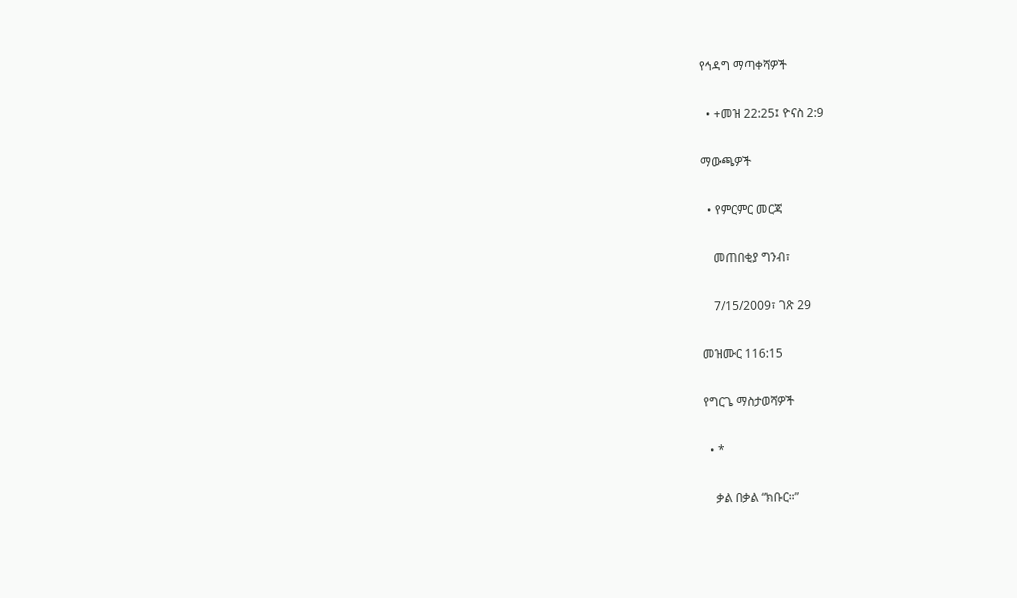የኅዳግ ማጣቀሻዎች

  • +መዝ 22:25፤ ዮናስ 2:9

ማውጫዎች

  • የምርምር መርጃ

    መጠበቂያ ግንብ፣

    7/15/2009፣ ገጽ 29

መዝሙር 116:15

የግርጌ ማስታወሻዎች

  • *

    ቃል በቃል “ክቡር።”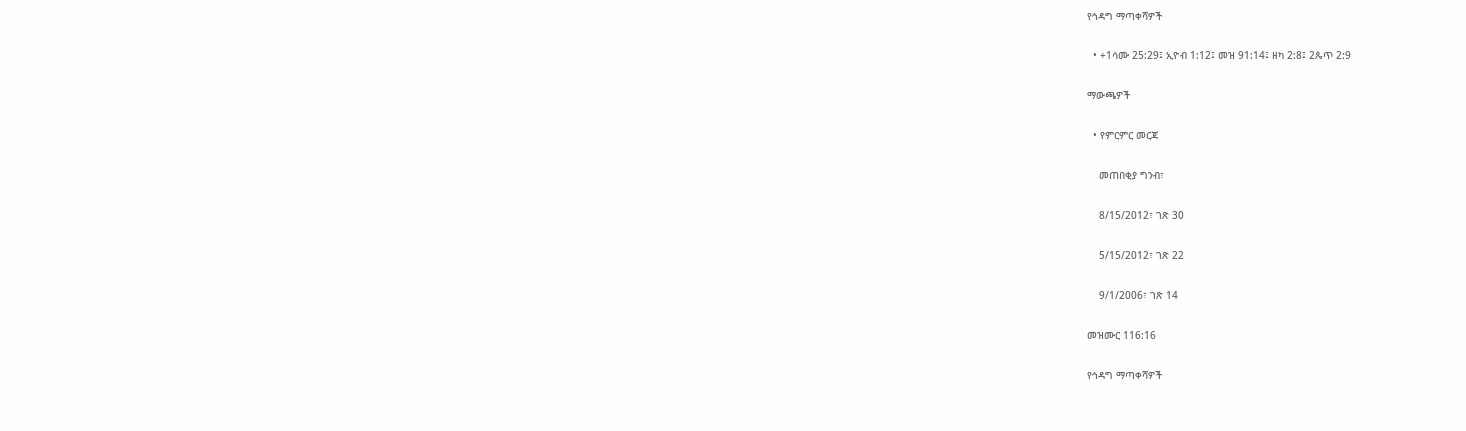የኅዳግ ማጣቀሻዎች

  • +1ሳሙ 25:29፤ ኢዮብ 1:12፤ መዝ 91:14፤ ዘካ 2:8፤ 2ጴጥ 2:9

ማውጫዎች

  • የምርምር መርጃ

    መጠበቂያ ግንብ፣

    8/15/2012፣ ገጽ 30

    5/15/2012፣ ገጽ 22

    9/1/2006፣ ገጽ 14

መዝሙር 116:16

የኅዳግ ማጣቀሻዎች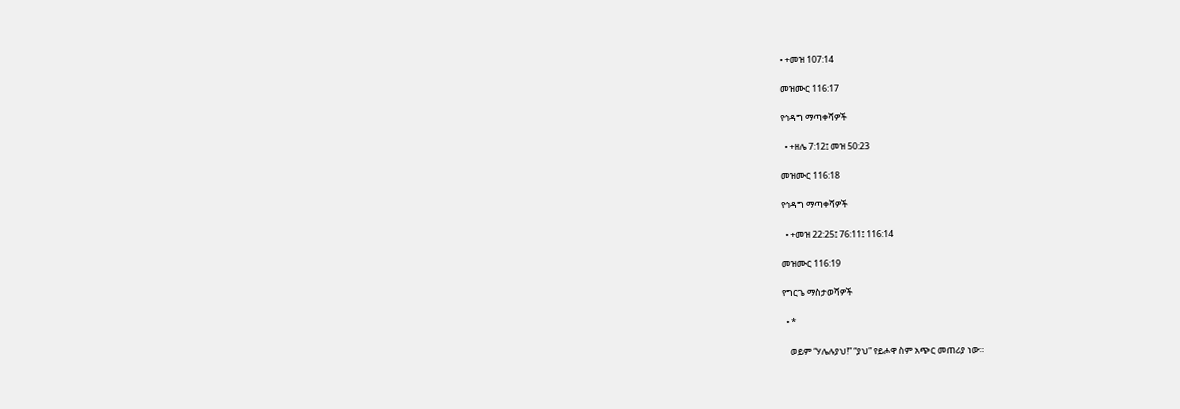• +መዝ 107:14

መዝሙር 116:17

የኅዳግ ማጣቀሻዎች

  • +ዘሌ 7:12፤ መዝ 50:23

መዝሙር 116:18

የኅዳግ ማጣቀሻዎች

  • +መዝ 22:25፤ 76:11፤ 116:14

መዝሙር 116:19

የግርጌ ማስታወሻዎች

  • *

    ወይም “ሃሌሉያህ!” “ያህ” የይሖዋ ስም አጭር መጠሪያ ነው።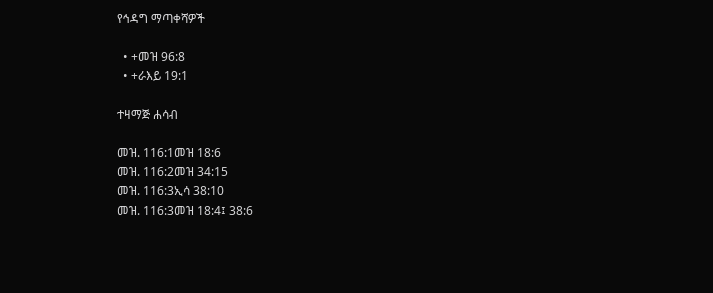የኅዳግ ማጣቀሻዎች

  • +መዝ 96:8
  • +ራእይ 19:1

ተዛማጅ ሐሳብ

መዝ. 116:1መዝ 18:6
መዝ. 116:2መዝ 34:15
መዝ. 116:3ኢሳ 38:10
መዝ. 116:3መዝ 18:4፤ 38:6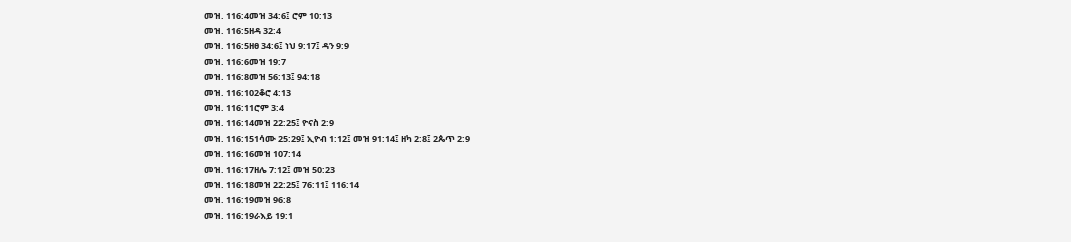መዝ. 116:4መዝ 34:6፤ ሮም 10:13
መዝ. 116:5ዘዳ 32:4
መዝ. 116:5ዘፀ 34:6፤ ነህ 9:17፤ ዳን 9:9
መዝ. 116:6መዝ 19:7
መዝ. 116:8መዝ 56:13፤ 94:18
መዝ. 116:102ቆሮ 4:13
መዝ. 116:11ሮም 3:4
መዝ. 116:14መዝ 22:25፤ ዮናስ 2:9
መዝ. 116:151ሳሙ 25:29፤ ኢዮብ 1:12፤ መዝ 91:14፤ ዘካ 2:8፤ 2ጴጥ 2:9
መዝ. 116:16መዝ 107:14
መዝ. 116:17ዘሌ 7:12፤ መዝ 50:23
መዝ. 116:18መዝ 22:25፤ 76:11፤ 116:14
መዝ. 116:19መዝ 96:8
መዝ. 116:19ራእይ 19:1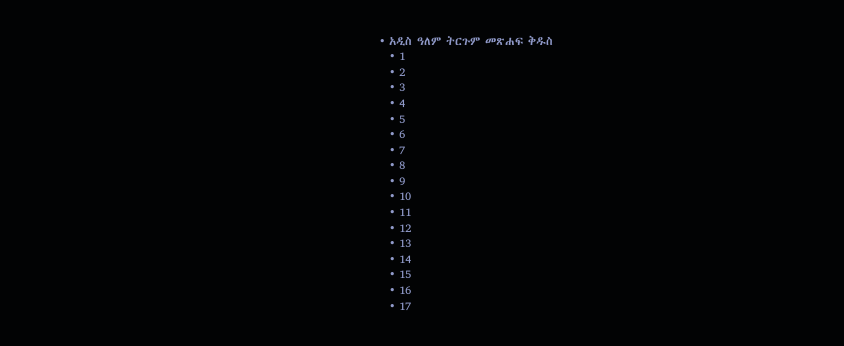• አዲስ ዓለም ትርጉም መጽሐፍ ቅዱስ
  • 1
  • 2
  • 3
  • 4
  • 5
  • 6
  • 7
  • 8
  • 9
  • 10
  • 11
  • 12
  • 13
  • 14
  • 15
  • 16
  • 17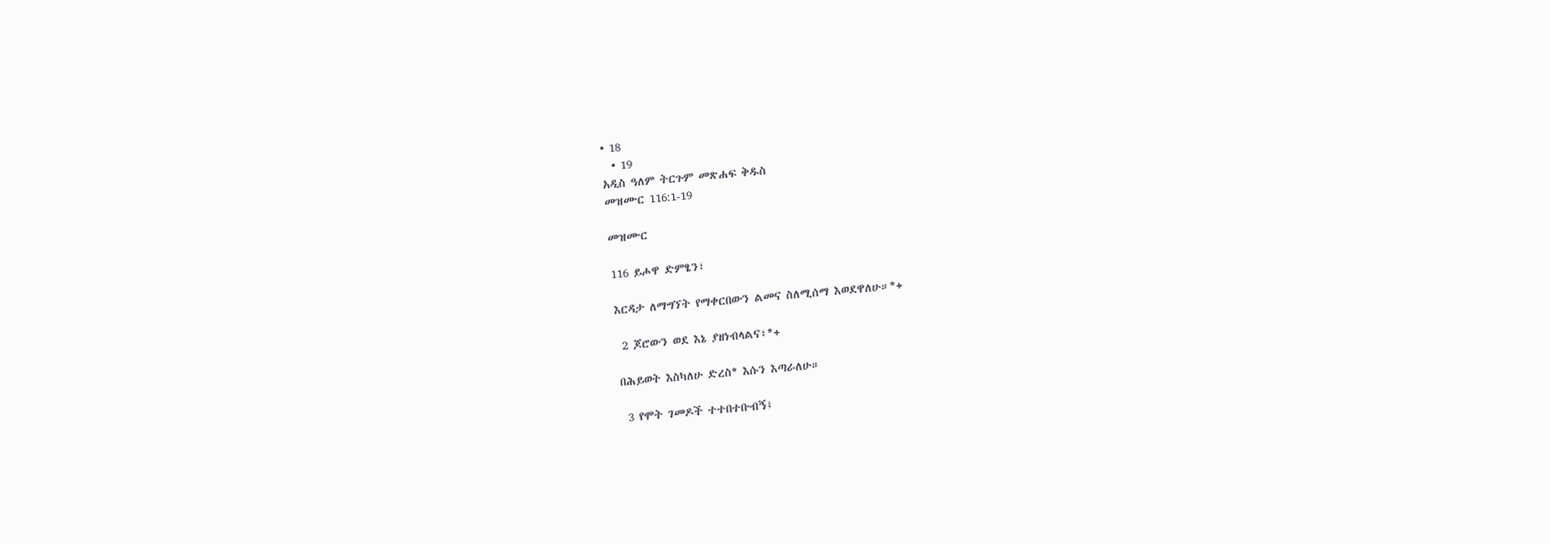• 18
  • 19
አዲስ ዓለም ትርጉም መጽሐፍ ቅዱስ
መዝሙር 116:1-19

መዝሙር

116 ይሖዋ ድምፄን፣

እርዳታ ለማግኘት የማቀርበውን ልመና ስለሚሰማ እወደዋለሁ።*+

 2 ጆሮውን ወደ እኔ ያዘነብላልና፣*+

በሕይወት እስካለሁ ድረስ* እሱን እጣራለሁ።

 3 የሞት ገመዶች ተተበተቡብኝ፤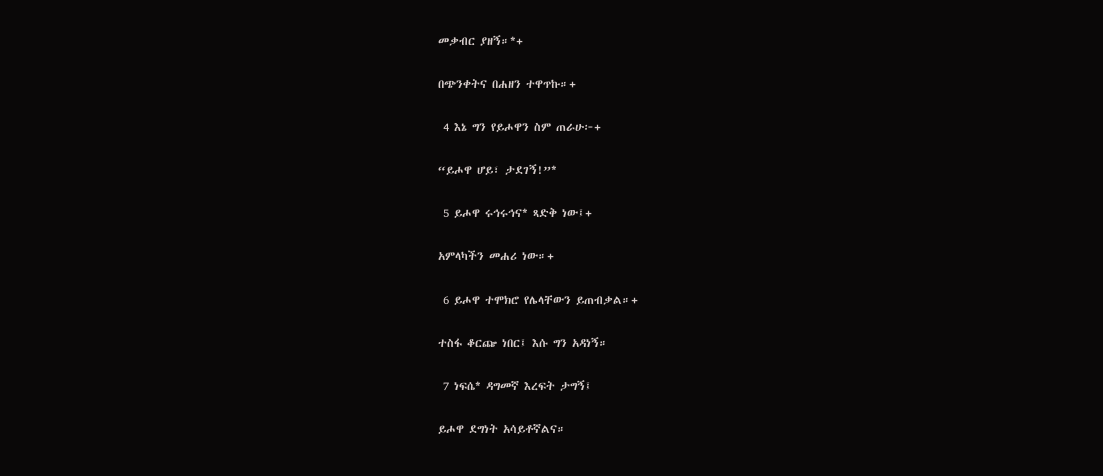መቃብር ያዘኝ።*+

በጭንቀትና በሐዘን ተዋጥኩ።+

 4 እኔ ግን የይሖዋን ስም ጠራሁ፦+

“ይሖዋ ሆይ፣ ታደገኝ!”*

 5 ይሖዋ ሩኅሩኅና* ጻድቅ ነው፤+

አምላካችን መሐሪ ነው።+

 6 ይሖዋ ተሞክሮ የሌላቸውን ይጠብቃል።+

ተስፋ ቆርጬ ነበር፤ እሱ ግን አዳነኝ።

 7 ነፍሴ* ዳግመኛ እረፍት ታግኝ፤

ይሖዋ ደግነት አሳይቶኛልና።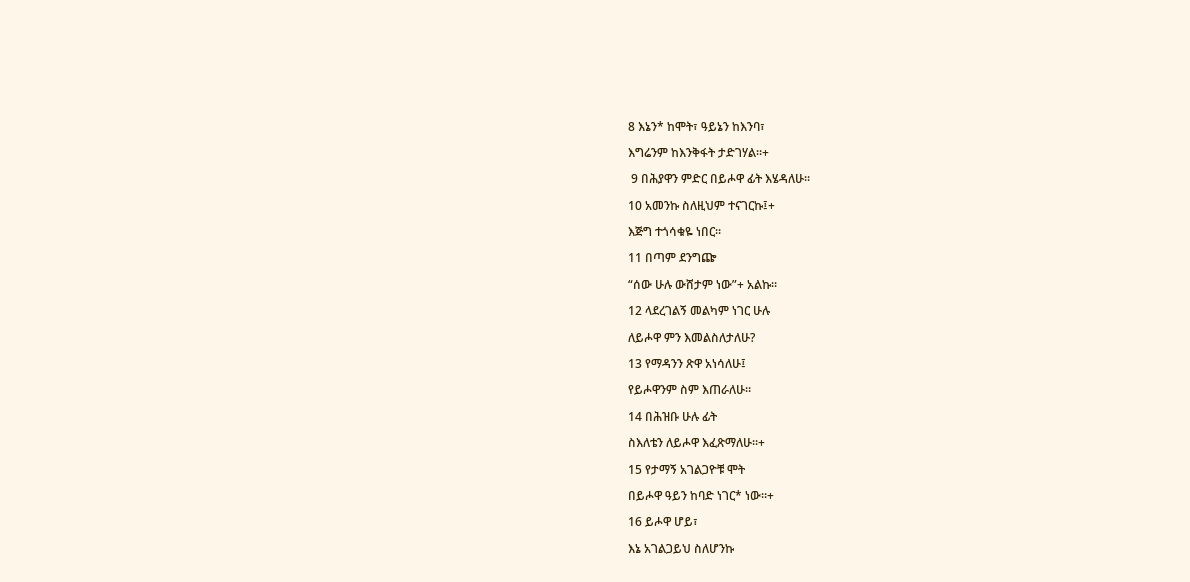8 እኔን* ከሞት፣ ዓይኔን ከእንባ፣

እግሬንም ከእንቅፋት ታድገሃል።+

 9 በሕያዋን ምድር በይሖዋ ፊት እሄዳለሁ።

10 አመንኩ ስለዚህም ተናገርኩ፤+

እጅግ ተጎሳቁዬ ነበር።

11 በጣም ደንግጬ

“ሰው ሁሉ ውሸታም ነው”+ አልኩ።

12 ላደረገልኝ መልካም ነገር ሁሉ

ለይሖዋ ምን እመልስለታለሁ?

13 የማዳንን ጽዋ አነሳለሁ፤

የይሖዋንም ስም እጠራለሁ።

14 በሕዝቡ ሁሉ ፊት

ስእለቴን ለይሖዋ እፈጽማለሁ።+

15 የታማኝ አገልጋዮቹ ሞት

በይሖዋ ዓይን ከባድ ነገር* ነው።+

16 ይሖዋ ሆይ፣

እኔ አገልጋይህ ስለሆንኩ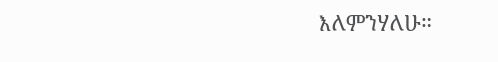እለምንሃለሁ።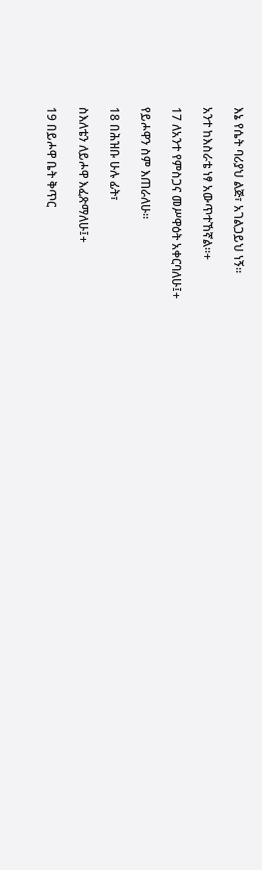እኔ የሴት ባሪያህ ልጅ፣ አገልጋይህ ነኝ።

አንተ ከእስራቴ ነፃ አውጥተኸኛል።+

17 ለአንተ የምስጋና መሥዋዕት አቀርባለሁ፤+

የይሖዋን ስም እጠራለሁ።

18 በሕዝቡ ሁሉ ፊት፣

ስእለቴን ለይሖዋ እፈጽማለሁ፤+

19 በይሖዋ ቤት ቅጥር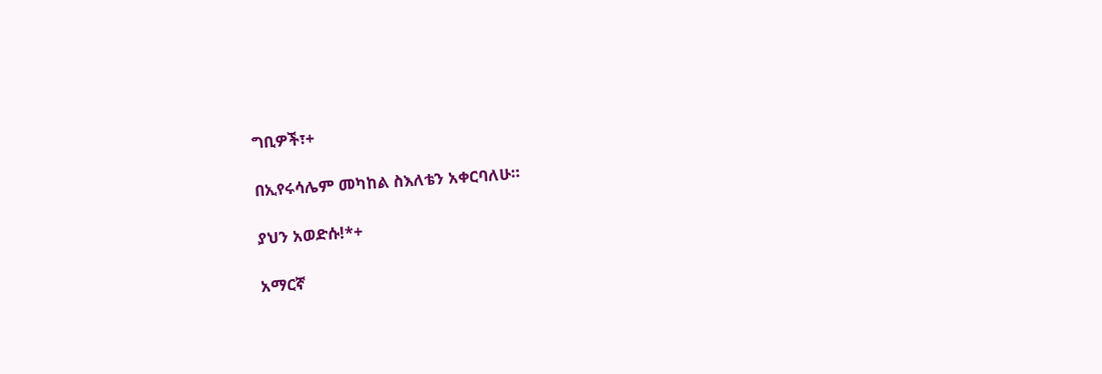ግቢዎች፣+

በኢየሩሳሌም መካከል ስእለቴን አቀርባለሁ።

ያህን አወድሱ!*+

አማርኛ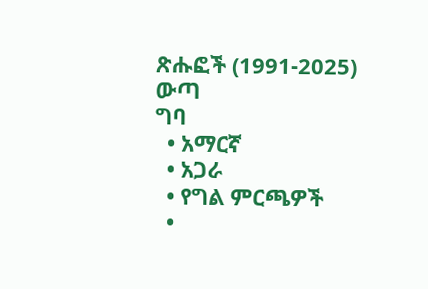ጽሑፎች (1991-2025)
ውጣ
ግባ
  • አማርኛ
  • አጋራ
  • የግል ምርጫዎች
  •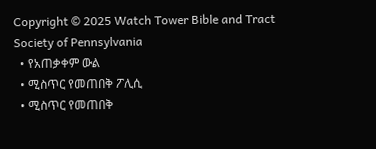Copyright © 2025 Watch Tower Bible and Tract Society of Pennsylvania
  • የአጠቃቀም ውል
  • ሚስጥር የመጠበቅ ፖሊሲ
  • ሚስጥር የመጠበቅ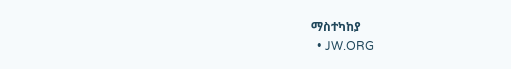ማስተካከያ
  • JW.ORG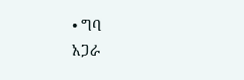• ግባ
አጋራ